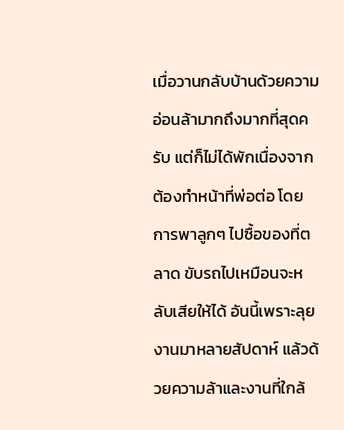เมื่อวานกลับบ้านด้วยความอ่อนล้ามากถึงมากที่สุดครับ แต่ก็ไม่ได้พักเนื่องจากต้องทำหน้าที่พ่อต่อ โดยการพาลูกๆ ไปซื้อของที่ตลาด ขับรถไปเหมือนจะหลับเสียให้ได้ อันนี้เพราะลุยงานมาหลายสัปดาห์ แล้วด้วยความล้าและงานที่ใกล้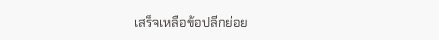เสร็จเหลือข้อปลีกย่อย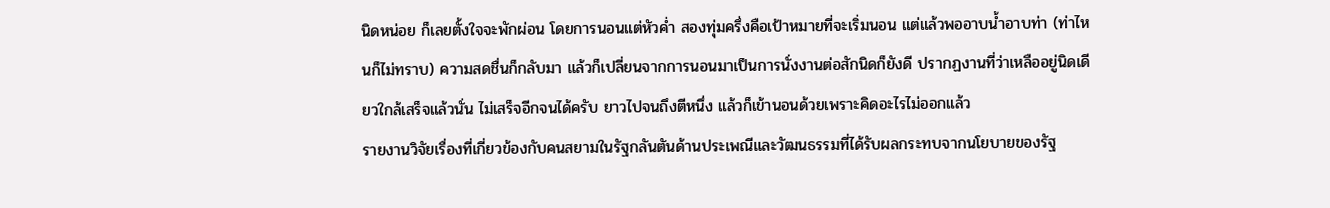นิดหน่อย ก็เลยตั้งใจจะพักผ่อน โดยการนอนแต่หัวค่ำ สองทุ่มครึ่งคือเป้าหมายที่จะเริ่มนอน แต่แล้วพออาบน้ำอาบท่า (ท่าไหนก็ไม่ทราบ) ความสดชื่นก็กลับมา แล้วก็เปลี่ยนจากการนอนมาเป็นการนั่งงานต่อสักนิดก็ยังดี ปรากฏงานที่ว่าเหลืออยู่นิดเดียวใกล้เสร็จแล้วนั่น ไม่เสร็จอีกจนได้ครับ ยาวไปจนถึงตีหนึ่ง แล้วก็เข้านอนด้วยเพราะคิดอะไรไม่ออกแล้ว
รายงานวิจัยเรื่องที่เกี่ยวข้องกับคนสยามในรัฐกลันตันด้านประเพณีและวัฒนธรรมที่ได้รับผลกระทบจากนโยบายของรัฐ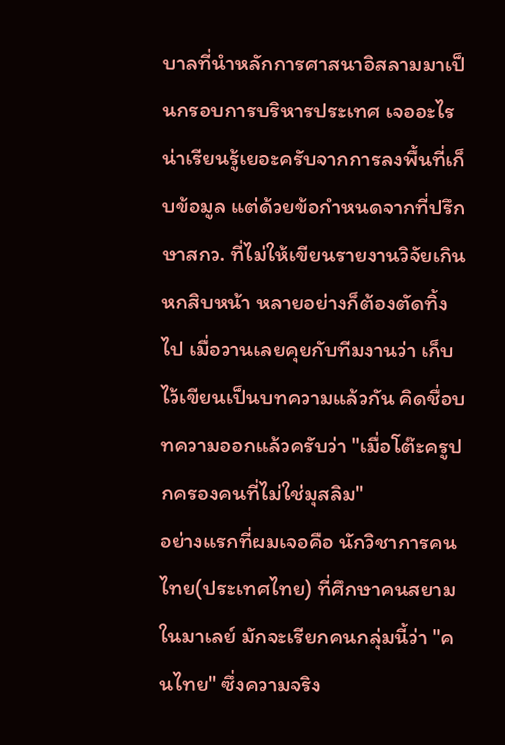บาลที่นำหลักการศาสนาอิสลามมาเป็นกรอบการบริหารประเทศ เจออะไรน่าเรียนรู้เยอะครับจากการลงพื้นที่เก็บข้อมูล แต่ด้วยข้อกำหนดจากที่ปรึกษาสกว. ที่ไม่ให้เขียนรายงานวิจัยเกินหกสิบหน้า หลายอย่างก็ต้องตัดทิ้งไป เมื่อวานเลยคุยกับทีมงานว่า เก็บไว้เขียนเป็นบทความแล้วกัน คิดชื่อบทความออกแล้วครับว่า "เมื่อโต๊ะครูปกครองคนที่ไม่ใช่มุสลิม"
อย่างแรกที่ผมเจอคือ นักวิชาการคนไทย(ประเทศไทย) ที่ศึกษาคนสยามในมาเลย์ มักจะเรียกคนกลุ่มนี้ว่า "คนไทย" ซึ่งความจริง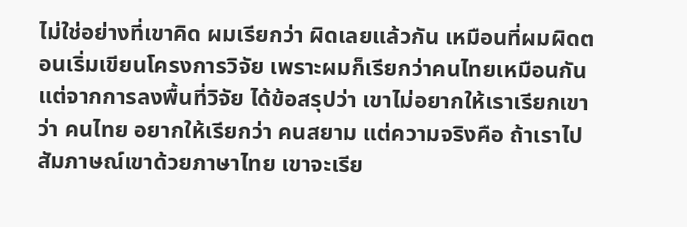ไม่ใช่อย่างที่เขาคิด ผมเรียกว่า ผิดเลยแล้วกัน เหมือนที่ผมผิดตอนเริ่มเขียนโครงการวิจัย เพราะผมก็เรียกว่าคนไทยเหมือนกัน แต่จากการลงพื้นที่วิจัย ได้ข้อสรุปว่า เขาไม่อยากให้เราเรียกเขาว่า คนไทย อยากให้เรียกว่า คนสยาม แต่ความจริงคือ ถ้าเราไปสัมภาษณ์เขาด้วยภาษาไทย เขาจะเรีย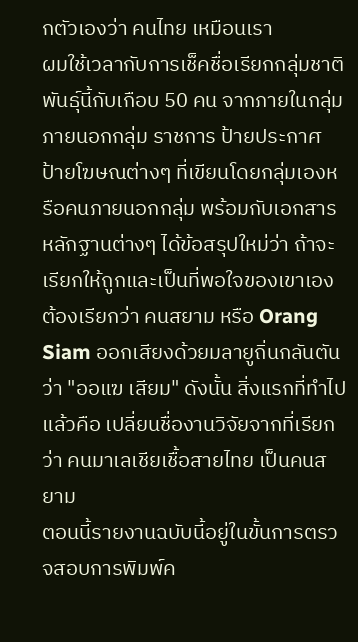กตัวเองว่า คนไทย เหมือนเรา
ผมใช้เวลากับการเช็คชื่อเรียกกลุ่มชาติพันธุ์นี้กับเกือบ 50 คน จากภายในกลุ่ม ภายนอกกลุ่ม ราชการ ป้ายประกาศ ป้ายโฆษณต่างๆ ที่เขียนโดยกลุ่มเองหรือคนภายนอกกลุ่ม พร้อมกับเอกสารหลักฐานต่างๆ ได้ข้อสรุปใหม่ว่า ถ้าจะเรียกให้ถูกและเป็นที่พอใจของเขาเอง ต้องเรียกว่า คนสยาม หรือ Orang Siam ออกเสียงด้วยมลายูถิ่นกลันตันว่า "ออแฆ เสียม" ดังนั้น สิ่งแรกที่ทำไปแล้วคือ เปลี่ยนชื่องานวิจัยจากที่เรียกว่า คนมาเลเชียเชื้อสายไทย เป็นคนสยาม
ตอนนี้รายงานฉบับนี้อยู่ในขั้นการตรวจสอบการพิมพ์ค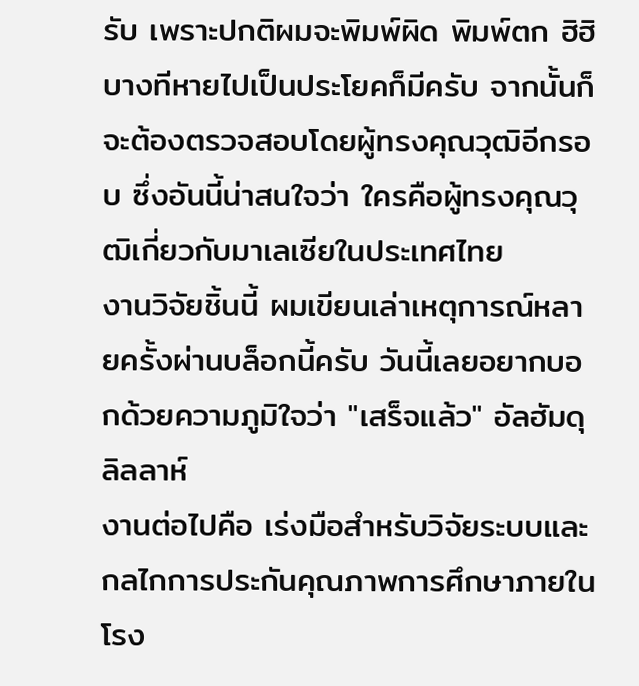รับ เพราะปกติผมจะพิมพ์ผิด พิมพ์ตก ฮิฮิ บางทีหายไปเป็นประโยคก็มีครับ จากนั้นก็จะต้องตรวจสอบโดยผู้ทรงคุณวุฒิอีกรอบ ซึ่งอันนี้น่าสนใจว่า ใครคือผู้ทรงคุณวุฒิเกี่ยวกับมาเลเซียในประเทศไทย
งานวิจัยชิ้นนี้ ผมเขียนเล่าเหตุการณ์หลายครั้งผ่านบล็อกนี้ครับ วันนี้เลยอยากบอกด้วยความภูมิใจว่า "เสร็จแล้ว" อัลฮัมดุลิลลาห์
งานต่อไปคือ เร่งมือสำหรับวิจัยระบบและกลไกการประกันคุณภาพการศึกษาภายในโรง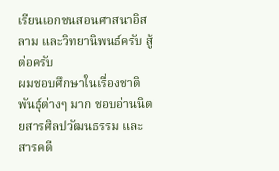เรียนเอกชนสอนศาสนาอิสลาม และวิทยานิพนธ์ครับ สู้ต่อครับ
ผมชอบศึกษาในเรื่องชาติพันธุ์ต่างๆ มาก ชอบอ่านนิตยสารศิลปวัฒนธรรม และสารคดี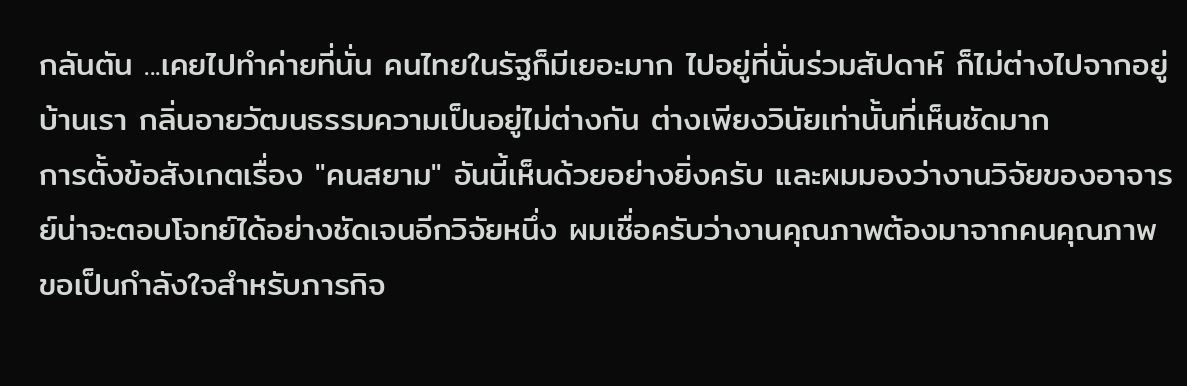กลันตัน ...เคยไปทำค่ายที่นั่น คนไทยในรัฐก็มีเยอะมาก ไปอยู่ที่นั่นร่วมสัปดาห์ ก็ไม่ต่างไปจากอยู่บ้านเรา กลิ่นอายวัฒนธรรมความเป็นอยู่ไม่ต่างกัน ต่างเพียงวินัยเท่านั้นที่เห็นชัดมาก
การตั้งข้อสังเกตเรื่อง "คนสยาม" อันนี้เห็นด้วยอย่างยิ่งครับ และผมมองว่างานวิจัยของอาจารย์น่าจะตอบโจทย์ได้อย่างชัดเจนอีกวิจัยหนึ่ง ผมเชื่อครับว่างานคุณภาพต้องมาจากคนคุณภาพ ขอเป็นกำลังใจสำหรับภารกิจ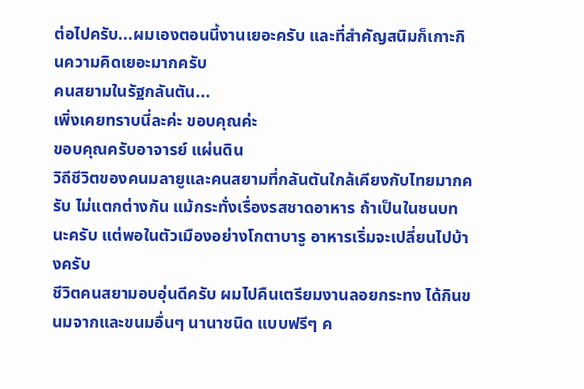ต่อไปครับ...ผมเองตอนนี้งานเยอะครับ และที่สำคัญสนิมก็เกาะกินความคิดเยอะมากครับ
คนสยามในรัฐกลันตัน...
เพิ่งเคยทราบนี่ละค่ะ ขอบคุณค่ะ
ขอบคุณครับอาจารย์ แผ่นดิน
วิถีชีวิตของคนมลายูและคนสยามที่กลันตันใกล้เคียงกับไทยมากครับ ไม่แตกต่างกัน แม้กระทั่งเรื่องรสชาดอาหาร ถ้าเป็นในชนบทนะครับ แต่พอในตัวเมืองอย่างโกตาบารู อาหารเริ่มจะเปลี่ยนไปบ้างครับ
ชีวิตคนสยามอบอุ่นดีครับ ผมไปคืนเตรียมงานลอยกระทง ได้กินขนมจากและขนมอื่นๆ นานาชนิด แบบฟรีๆ ค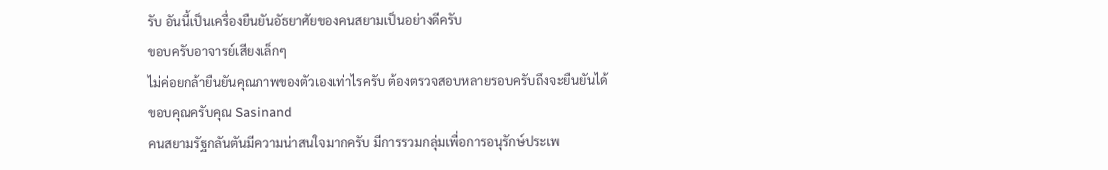รับ อันนี้เป็นเครื่องยืนยันอัธยาศัยของคนสยามเป็นอย่างดีครับ
ขอบครับอาจารย์เสียงเล็กๆ
ไม่ค่อยกล้ายืนยันคุณภาพของตัวเองเท่าไรครับ ต้องตรวจสอบหลายรอบครับถึงจะยืนยันได้
ขอบคุณครับคุณ Sasinand
คนสยามรัฐกลันตันมีความน่าสนใจมากครับ มีการรวมกลุ่มเพื่อการอนุรักษ์ประเพ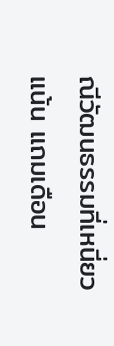ณีวัฒนธรรมที่เหนี่ยวแน้น แถมเดือน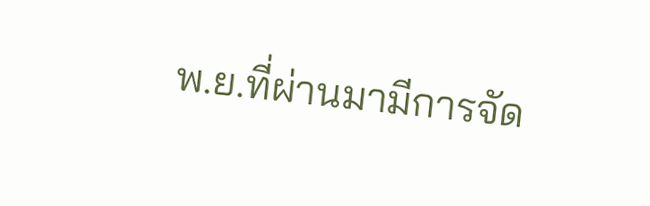พ.ย.ที่ผ่านมามีการจัด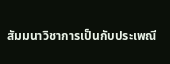สัมมนาวิชาการเป็นกับประเพณี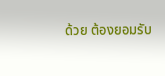ด้วย ต้องยอมรับ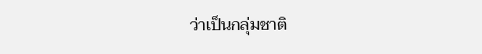ว่าเป็นกลุ่มชาติ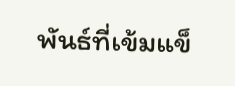พันธ์ที่เข้มแข็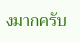งมากครับ